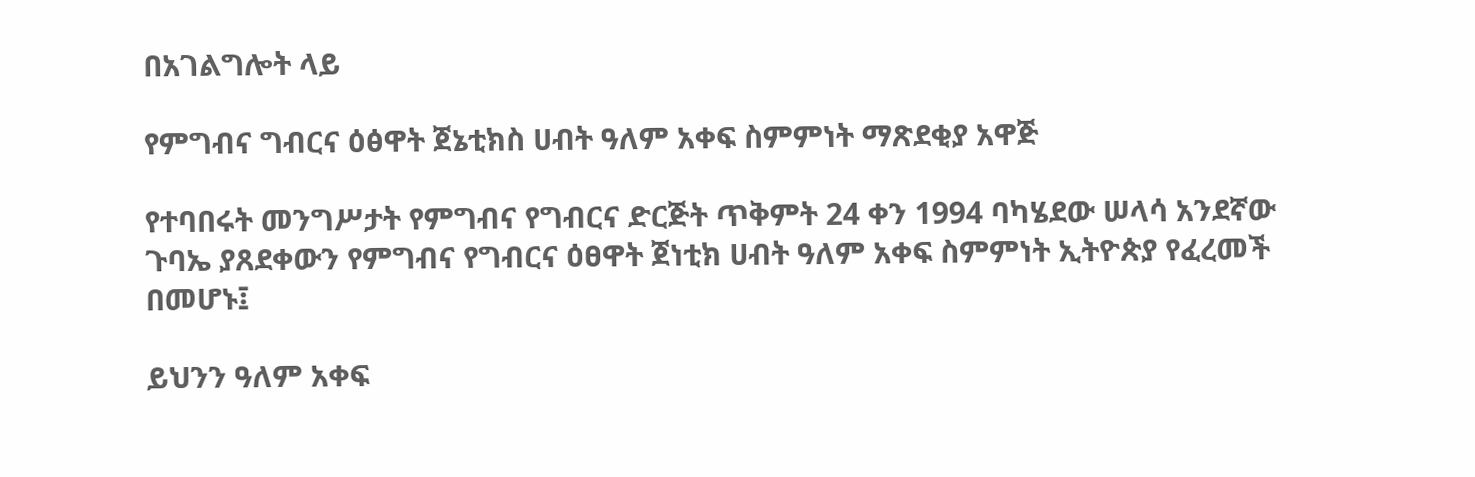በአገልግሎት ላይ

የምግብና ግብርና ዕፅዋት ጀኔቲክስ ሀብት ዓለም አቀፍ ስምምነት ማጽደቂያ አዋጅ

የተባበሩት መንግሥታት የምግብና የግብርና ድርጅት ጥቅምት 24 ቀን 1994 ባካሄደው ሠላሳ አንደኛው ጉባኤ ያጸደቀውን የምግብና የግብርና ዕፀዋት ጀነቲክ ሀብት ዓለም አቀፍ ስምምነት ኢትዮጵያ የፈረመች በመሆኑ፤

ይህንን ዓለም አቀፍ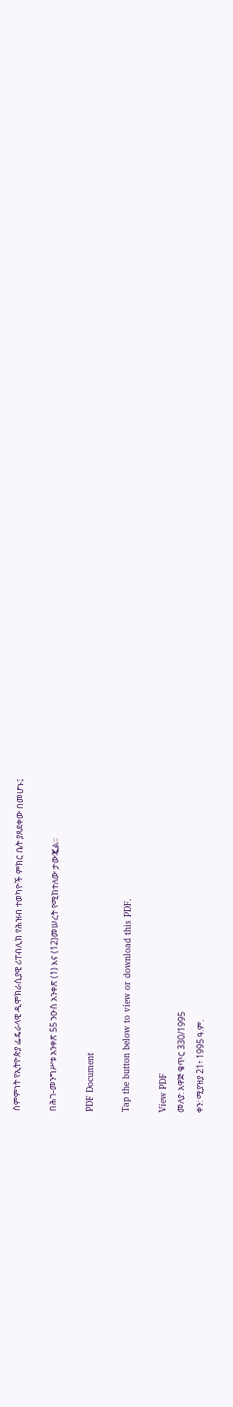ስምምነት የኢትዮጵያ ፌዴራላዊ ዲሞክራሲያዊ ሪፐብሊክ የሕዝብ ተወካዮች ምክር ቤት ያጸደቀው በመሆኑ፤

በሕገ-መንግሥቱ አንቀጽ 55 ንዑስ አንቀጽ (1) እና (12)መሠረት የሚከተለው ታውጇል።

PDF Document

Tap the button below to view or download this PDF.

View PDF
መለያ: አዋጅ ቁጥር 330/1995
ቀን: ሚያዝያ 21፥ 1995 ዓ.ም.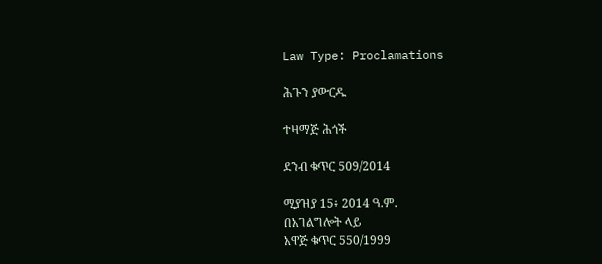Law Type: Proclamations

ሕጉን ያውርዱ

ተዛማጅ ሕጎች

ደንብ ቁጥር 509/2014

ሚያዝያ 15፥ 2014 ዓ.ም.
በአገልግሎት ላይ
አዋጅ ቁጥር 550/1999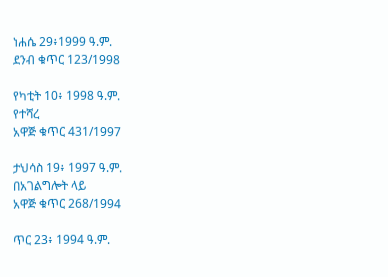ነሐሴ 29፥1999 ዓ.ም.
ደንብ ቁጥር 123/1998

የካቲት 10፥ 1998 ዓ.ም.
የተሻረ
አዋጅ ቁጥር 431/1997

ታህሳስ 19፥ 1997 ዓ.ም.
በአገልግሎት ላይ
አዋጅ ቁጥር 268/1994

ጥር 23፥ 1994 ዓ.ም.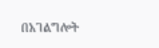በአገልግሎት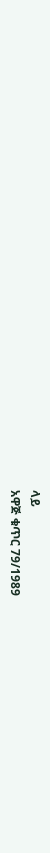ላይ
አዋጅ ቁጥር 79/1989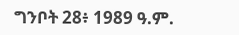ግንቦት 28፥ 1989 ዓ.ም.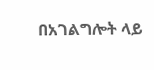በአገልግሎት ላይ